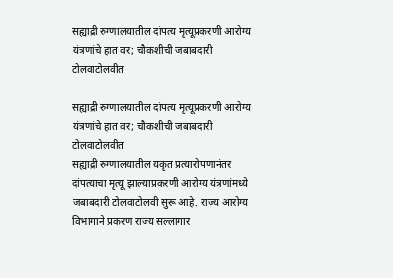सह्याद्री रुग्णालयातील दांपत्य मृत्यूप्रकरणी आरोग्य यंत्रणांचे हात वर; चौकशीची जबाबदारी टोलवाटोलवीत

सह्याद्री रुग्णालयातील दांपत्य मृत्यूप्रकरणी आरोग्य यंत्रणांचे हात वर; चौकशीची जबाबदारी टोलवाटोलवीत
सह्याद्री रुग्णालयातील यकृत प्रत्यारोपणानंतर दांपत्याचा मृत्यू झाल्याप्रकरणी आरोग्य यंत्रणांमध्ये जबाबदारी टोलवाटोलवी सुरू आहे. राज्य आरोग्य विभागाने प्रकरण राज्य सल्लागार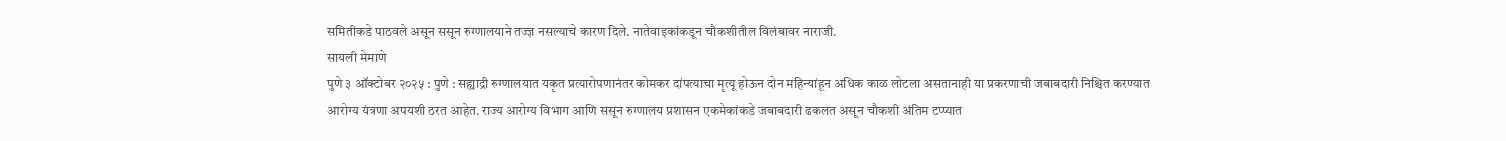समितीकडे पाठवले असून ससून रुग्णालयाने तज्ज्ञ नसल्याचे कारण दिले. नातेवाइकांकडून चौकशीतील विलंबावर नाराजी.
सायली मेमाणे
पुणे ३ ऑक्टोबर २०२५ : पुणे : सह्याद्री रुग्णालयात यकृत प्रत्यारोपणानंतर कोमकर दांपत्याचा मृत्यू होऊन दोन महिन्यांहून अधिक काळ लोटला असतानाही या प्रकरणाची जबाबदारी निश्चित करण्यात आरोग्य यंत्रणा अपयशी ठरत आहेत. राज्य आरोग्य विभाग आणि ससून रुग्णालय प्रशासन एकमेकांकडे जबाबदारी ढकलत असून चौकशी अंतिम टप्प्यात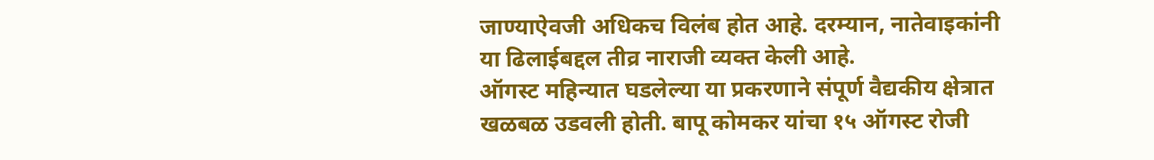जाण्याऐवजी अधिकच विलंब होत आहे. दरम्यान, नातेवाइकांनी या ढिलाईबद्दल तीव्र नाराजी व्यक्त केली आहे.
ऑगस्ट महिन्यात घडलेल्या या प्रकरणाने संपूर्ण वैद्यकीय क्षेत्रात खळबळ उडवली होती. बापू कोमकर यांचा १५ ऑगस्ट रोजी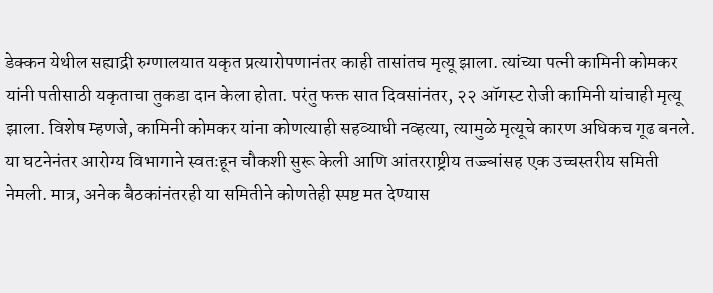डेक्कन येथील सह्याद्री रुग्णालयात यकृत प्रत्यारोपणानंतर काही तासांतच मृत्यू झाला. त्यांच्या पत्नी कामिनी कोमकर यांनी पतीसाठी यकृताचा तुकडा दान केला होता. परंतु फक्त सात दिवसांनंतर, २२ ऑगस्ट रोजी कामिनी यांचाही मृत्यू झाला. विशेष म्हणजे, कामिनी कोमकर यांना कोणत्याही सहव्याधी नव्हत्या, त्यामुळे मृत्यूचे कारण अधिकच गूढ बनले.
या घटनेनंतर आरोग्य विभागाने स्वतःहून चौकशी सुरू केली आणि आंतरराष्ट्रीय तज्ज्ञांसह एक उच्चस्तरीय समिती नेमली. मात्र, अनेक बैठकांनंतरही या समितीने कोणतेही स्पष्ट मत देण्यास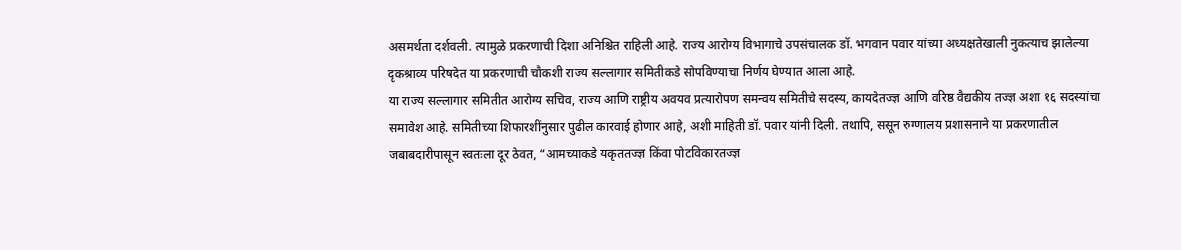असमर्थता दर्शवली. त्यामुळे प्रकरणाची दिशा अनिश्चित राहिली आहे. राज्य आरोग्य विभागाचे उपसंचालक डॉ. भगवान पवार यांच्या अध्यक्षतेखाली नुकत्याच झालेल्या दृकश्राव्य परिषदेत या प्रकरणाची चौकशी राज्य सल्लागार समितीकडे सोपविण्याचा निर्णय घेण्यात आला आहे.
या राज्य सल्लागार समितीत आरोग्य सचिव, राज्य आणि राष्ट्रीय अवयव प्रत्यारोपण समन्वय समितीचे सदस्य, कायदेतज्ज्ञ आणि वरिष्ठ वैद्यकीय तज्ज्ञ अशा १६ सदस्यांचा समावेश आहे. समितीच्या शिफारशींनुसार पुढील कारवाई होणार आहे, अशी माहिती डॉ. पवार यांनी दिली. तथापि, ससून रुग्णालय प्रशासनाने या प्रकरणातील जबाबदारीपासून स्वतःला दूर ठेवत, “आमच्याकडे यकृततज्ज्ञ किंवा पोटविकारतज्ज्ञ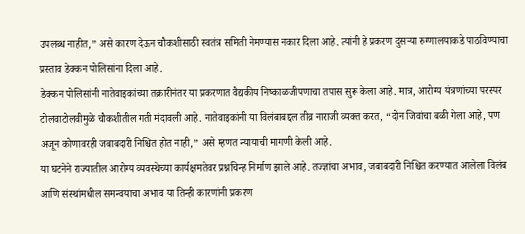उपलब्ध नाहीत,” असे कारण देऊन चौकशीसाठी स्वतंत्र समिती नेमण्यास नकार दिला आहे. त्यांनी हे प्रकरण दुसऱ्या रुग्णालयाकडे पाठविण्याचा प्रस्ताव डेक्कन पोलिसांना दिला आहे.
डेक्कन पोलिसांनी नातेवाइकांच्या तक्रारीनंतर या प्रकरणात वैद्यकीय निष्काळजीपणाचा तपास सुरू केला आहे. मात्र, आरोग्य यंत्रणांच्या परस्पर टोलवाटोलवीमुळे चौकशीतील गती मंदावली आहे. नातेवाइकांनी या विलंबाबद्दल तीव्र नाराजी व्यक्त करत, “दोन जिवांचा बळी गेला आहे, पण अजून कोणावरही जबाबदारी निश्चित होत नाही,” असे म्हणत न्यायाची मागणी केली आहे.
या घटनेने राज्यातील आरोग्य व्यवस्थेच्या कार्यक्षमतेवर प्रश्नचिन्ह निर्माण झाले आहे. तज्ज्ञांचा अभाव, जबाबदारी निश्चित करण्यात आलेला विलंब आणि संस्थांमधील समन्वयाचा अभाव या तिन्ही कारणांनी प्रकरण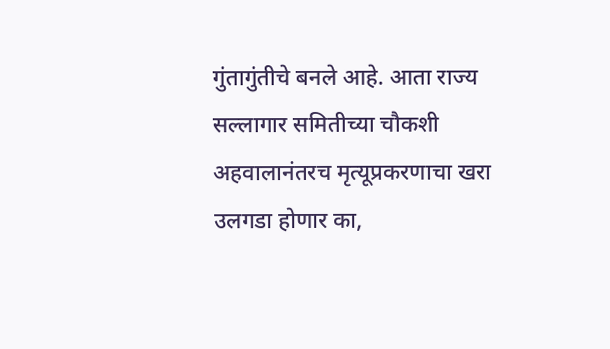गुंतागुंतीचे बनले आहे. आता राज्य सल्लागार समितीच्या चौकशी अहवालानंतरच मृत्यूप्रकरणाचा खरा उलगडा होणार का,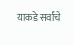याकडे सर्वांचे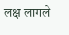लक्ष लागले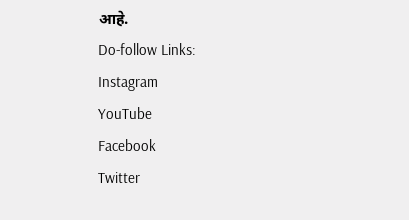आहे.
Do-follow Links:
Instagram
YouTube
Facebook
Twitter